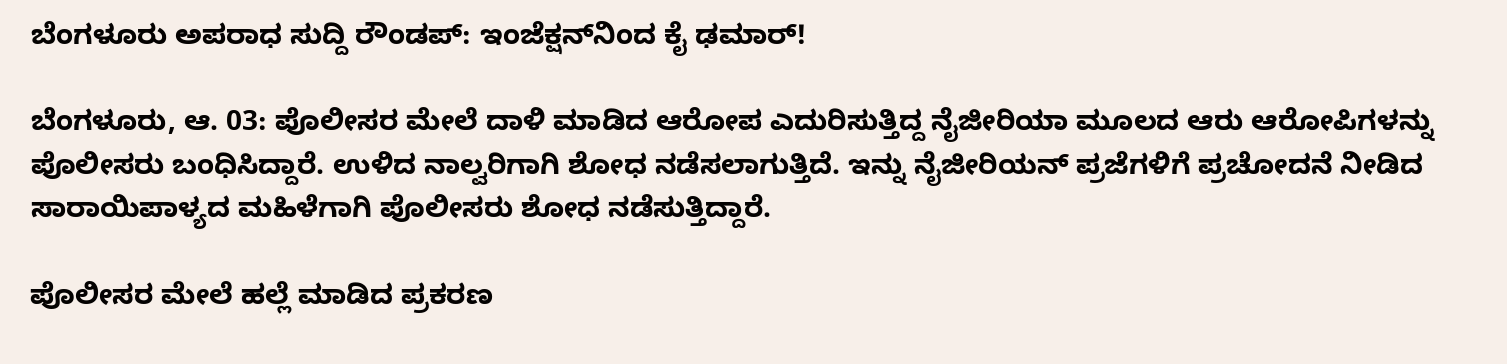ಬೆಂಗಳೂರು ಅಪರಾಧ ಸುದ್ದಿ ರೌಂಡಪ್: ಇಂಜೆಕ್ಷನ್‌ನಿಂದ ಕೈ ಢಮಾರ್!

ಬೆಂಗಳೂರು, ಆ. 03: ಪೊಲೀಸರ ಮೇಲೆ ದಾಳಿ ಮಾಡಿದ ಆರೋಪ ಎದುರಿಸುತ್ತಿದ್ದ ನೈಜೀರಿಯಾ ಮೂಲದ ಆರು ಆರೋಪಿಗಳನ್ನು ಪೊಲೀಸರು ಬಂಧಿಸಿದ್ದಾರೆ. ಉಳಿದ ನಾಲ್ವರಿಗಾಗಿ ಶೋಧ ನಡೆಸಲಾಗುತ್ತಿದೆ. ಇನ್ನು ನೈಜೀರಿಯನ್ ಪ್ರಜೆಗಳಿಗೆ ಪ್ರಚೋದನೆ ನೀಡಿದ ಸಾರಾಯಿಪಾಳ್ಯದ ಮಹಿಳೆಗಾಗಿ ಪೊಲೀಸರು ಶೋಧ ನಡೆಸುತ್ತಿದ್ದಾರೆ.

ಪೊಲೀಸರ ಮೇಲೆ ಹಲ್ಲೆ ಮಾಡಿದ ಪ್ರಕರಣ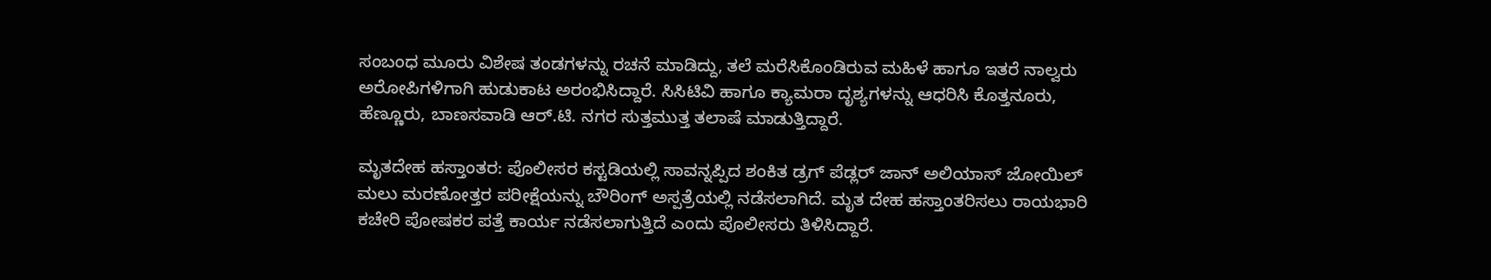ಸಂಬಂಧ ಮೂರು ವಿಶೇಷ ತಂಡಗಳನ್ನು ರಚನೆ ಮಾಡಿದ್ದು, ತಲೆ ಮರೆಸಿಕೊಂಡಿರುವ ಮಹಿಳೆ ಹಾಗೂ ಇತರೆ ನಾಲ್ವರು ಅರೋಪಿಗಳಿಗಾಗಿ ಹುಡುಕಾಟ ಅರಂಭಿಸಿದ್ದಾರೆ. ಸಿಸಿಟಿವಿ ಹಾಗೂ ಕ್ಯಾಮರಾ ದೃಶ್ಯಗಳನ್ನು ಆಧರಿಸಿ ಕೊತ್ತನೂರು, ಹೆಣ್ಣೂರು, ಬಾಣಸವಾಡಿ ಆರ್‌.ಟಿ. ನಗರ ಸುತ್ತಮುತ್ತ ತಲಾಷೆ ಮಾಡುತ್ತಿದ್ದಾರೆ.

ಮೃತದೇಹ ಹಸ್ತಾಂತರ: ಪೊಲೀಸರ ಕಸ್ಟಡಿಯಲ್ಲಿ ಸಾವನ್ನಪ್ಪಿದ ಶಂಕಿತ ಡ್ರಗ್ ಪೆಡ್ಲರ್ ಜಾನ್ ಅಲಿಯಾಸ್ ಜೋಯಿಲ್ ಮಲು ಮರಣೋತ್ತರ ಪರೀಕ್ಷೆಯನ್ನು ಬೌರಿಂಗ್ ಅಸ್ಪತ್ರೆಯಲ್ಲಿ ನಡೆಸಲಾಗಿದೆ. ಮೃತ ದೇಹ ಹಸ್ತಾಂತರಿಸಲು ರಾಯಭಾರಿ ಕಚೇರಿ ಪೋಷಕರ ಪತ್ತೆ ಕಾರ್ಯ ನಡೆಸಲಾಗುತ್ತಿದೆ ಎಂದು ಪೊಲೀಸರು ತಿಳಿಸಿದ್ದಾರೆ.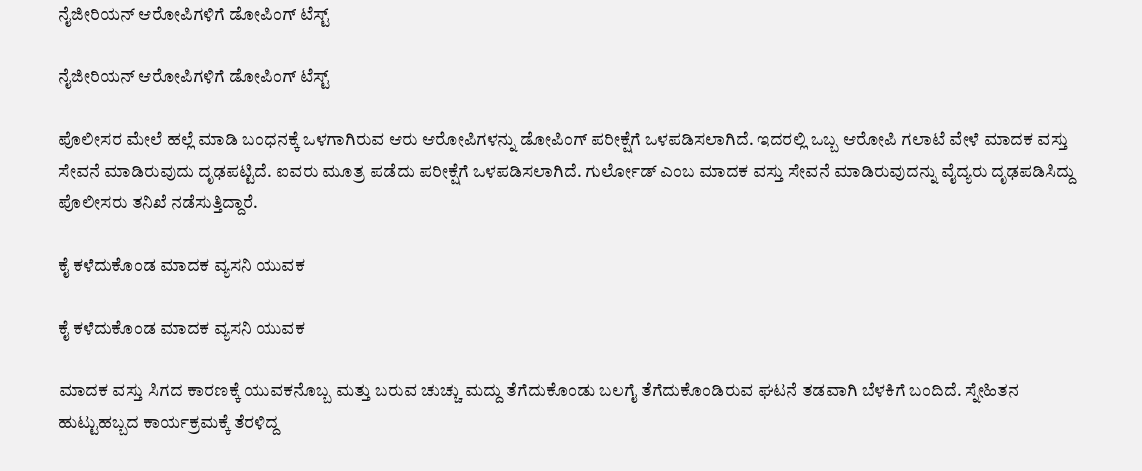ನೈಜೀರಿಯನ್ ಆರೋಪಿಗಳಿಗೆ ಡೋಪಿಂಗ್ ಟೆಸ್ಟ್

ನೈಜೀರಿಯನ್ ಆರೋಪಿಗಳಿಗೆ ಡೋಪಿಂಗ್ ಟೆಸ್ಟ್

ಪೊಲೀಸರ ಮೇಲೆ ಹಲ್ಲೆ ಮಾಡಿ ಬಂಧನಕ್ಕೆ ಒಳಗಾಗಿರುವ ಆರು ಆರೋಪಿಗಳನ್ನು ಡೋಪಿಂಗ್ ಪರೀಕ್ಷೆಗೆ ಒಳಪಡಿಸಲಾಗಿದೆ. ಇದರಲ್ಲಿ ಒಬ್ಬ ಆರೋಪಿ ಗಲಾಟೆ ವೇಳೆ ಮಾದಕ ವಸ್ತು ಸೇವನೆ ಮಾಡಿರುವುದು ದೃಢಪಟ್ಟಿದೆ. ಐವರು ಮೂತ್ರ ಪಡೆದು ಪರೀಕ್ಷೆಗೆ ಒಳಪಡಿಸಲಾಗಿದೆ. ಗುರ್ಲೋಡ್ ಎಂಬ ಮಾದಕ ವಸ್ತು ಸೇವನೆ ಮಾಡಿರುವುದನ್ನು ವೈದ್ಯರು ದೃಢಪಡಿಸಿದ್ದು ಪೊಲೀಸರು ತನಿಖೆ ನಡೆಸುತ್ತಿದ್ದಾರೆ.

ಕೈ ಕಳೆದುಕೊಂಡ ಮಾದಕ ವ್ಯಸನಿ ಯುವಕ

ಕೈ ಕಳೆದುಕೊಂಡ ಮಾದಕ ವ್ಯಸನಿ ಯುವಕ

ಮಾದಕ ವಸ್ತು ಸಿಗದ ಕಾರಣಕ್ಕೆ ಯುವಕನೊಬ್ಬ ಮತ್ತು ಬರುವ ಚುಚ್ಚು ಮದ್ದು ತೆಗೆದುಕೊಂಡು ಬಲಗೈ ತೆಗೆದುಕೊಂಡಿರುವ ಘಟನೆ ತಡವಾಗಿ ಬೆಳಕಿಗೆ ಬಂದಿದೆ. ಸ್ನೇಹಿತನ ಹುಟ್ಟುಹಬ್ಬದ ಕಾರ್ಯಕ್ರಮಕ್ಕೆ ತೆರಳಿದ್ದ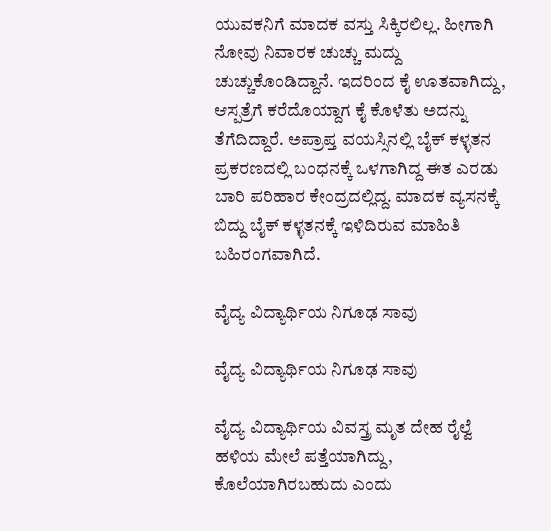ಯುವಕನಿಗೆ ಮಾದಕ ವಸ್ತು ಸಿಕ್ಕಿರಲಿಲ್ಲ. ಹೀಗಾಗಿ ನೋವು ನಿವಾರಕ ಚುಚ್ಚು ಮದ್ದು ಚುಚ್ಚುಕೊಂಡಿದ್ದಾನೆ. ಇದರಿಂದ ಕೈ ಊತವಾಗಿದ್ದು, ಆಸ್ಪತ್ರೆಗೆ ಕರೆದೊಯ್ದಾಗ ಕೈ ಕೊಳೆತು ಅದನ್ನು ತೆಗೆದಿದ್ದಾರೆ. ಅಪ್ರಾಪ್ತ ವಯಸ್ಸಿನಲ್ಲಿ ಬೈಕ್ ಕಳ್ಳತನ ಪ್ರಕರಣದಲ್ಲಿ ಬಂಧನಕ್ಕೆ ಒಳಗಾಗಿದ್ದ ಈತ ಎರಡು ಬಾರಿ ಪರಿಹಾರ ಕೇಂದ್ರದಲ್ಲಿದ್ದ. ಮಾದಕ ವ್ಯಸನಕ್ಕೆ ಬಿದ್ದು ಬೈಕ್ ಕಳ್ಳತನಕ್ಕೆ ಇಳಿದಿರುವ ಮಾಹಿತಿ ಬಹಿರಂಗವಾಗಿದೆ.

ವೈದ್ಯ ವಿದ್ಯಾರ್ಥಿಯ ನಿಗೂಢ ಸಾವು

ವೈದ್ಯ ವಿದ್ಯಾರ್ಥಿಯ ನಿಗೂಢ ಸಾವು

ವೈದ್ಯ ವಿದ್ಯಾರ್ಥಿಯ ವಿವಸ್ತ್ರ ಮೃತ ದೇಹ ರೈಲ್ವೆ ಹಳಿಯ ಮೇಲೆ ಪತ್ತೆಯಾಗಿದ್ದು, ಕೊಲೆಯಾಗಿರಬಹುದು ಎಂದು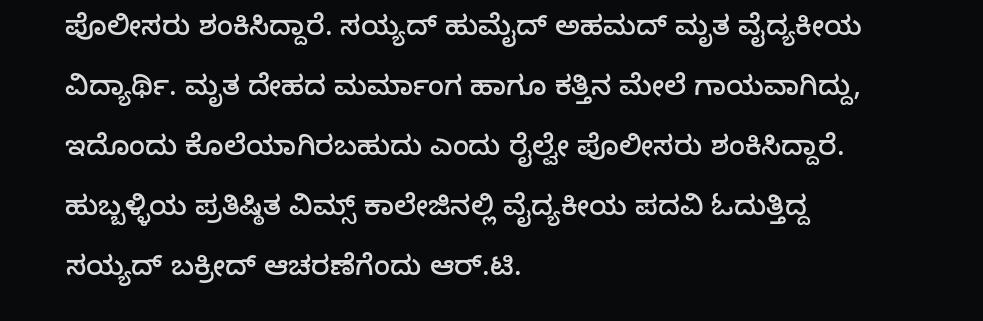ಪೊಲೀಸರು ಶಂಕಿಸಿದ್ದಾರೆ. ಸಯ್ಯದ್ ಹುಮೈದ್ ಅಹಮದ್ ಮೃತ ವೈದ್ಯಕೀಯ ವಿದ್ಯಾರ್ಥಿ. ಮೃತ ದೇಹದ ಮರ್ಮಾಂಗ ಹಾಗೂ ಕತ್ತಿನ ಮೇಲೆ ಗಾಯವಾಗಿದ್ದು, ಇದೊಂದು ಕೊಲೆಯಾಗಿರಬಹುದು ಎಂದು ರೈಲ್ವೇ ಪೊಲೀಸರು ಶಂಕಿಸಿದ್ದಾರೆ. ಹುಬ್ಬಳ್ಳಿಯ ಪ್ರತಿಷ್ಠಿತ ವಿಮ್ಸ್ ಕಾಲೇಜಿನಲ್ಲಿ ವೈದ್ಯಕೀಯ ಪದವಿ ಓದುತ್ತಿದ್ದ ಸಯ್ಯದ್ ಬಕ್ರೀದ್ ಆಚರಣೆಗೆಂದು ಆರ್‌.ಟಿ.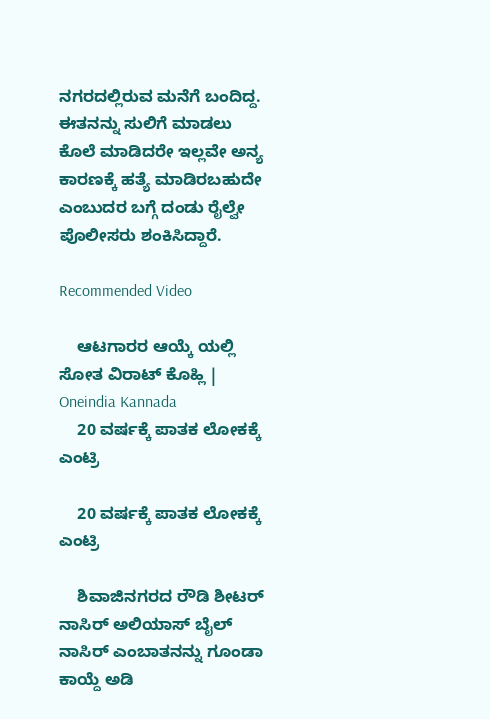ನಗರದಲ್ಲಿರುವ ಮನೆಗೆ ಬಂದಿದ್ದ. ಈತನನ್ನು ಸುಲಿಗೆ ಮಾಡಲು ಕೊಲೆ ಮಾಡಿದರೇ ಇಲ್ಲವೇ ಅನ್ಯ ಕಾರಣಕ್ಕೆ ಹತ್ಯೆ ಮಾಡಿರಬಹುದೇ ಎಂಬುದರ ಬಗ್ಗೆ ದಂಡು ರೈಲ್ವೇ ಪೊಲೀಸರು ಶಂಕಿಸಿದ್ದಾರೆ.

Recommended Video

    ಆಟಗಾರರ ಆಯ್ಕೆ ಯಲ್ಲಿ ಸೋತ ವಿರಾಟ್ ಕೊಹ್ಲಿ | Oneindia Kannada
    20 ವರ್ಷಕ್ಕೆ ಪಾತಕ ಲೋಕಕ್ಕೆ ಎಂಟ್ರಿ

    20 ವರ್ಷಕ್ಕೆ ಪಾತಕ ಲೋಕಕ್ಕೆ ಎಂಟ್ರಿ

    ಶಿವಾಜಿನಗರದ ರೌಡಿ ಶೀಟರ್ ನಾಸಿರ್ ಅಲಿಯಾಸ್ ಬೈಲ್ ನಾಸಿರ್ ಎಂಬಾತನನ್ನು ಗೂಂಡಾ ಕಾಯ್ದೆ ಅಡಿ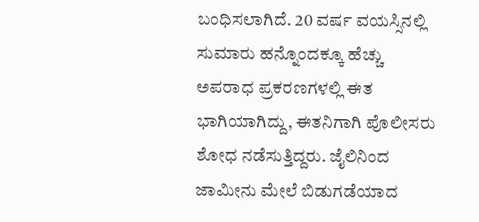ಬಂಧಿಸಲಾಗಿದೆ. 20 ವರ್ಷ ವಯಸ್ಸಿನಲ್ಲಿ ಸುಮಾರು ಹನ್ನೊಂದಕ್ಕೂ ಹೆಚ್ಚು ಅಪರಾಧ ಪ್ರಕರಣಗಳಲ್ಲಿ ಈತ ಭಾಗಿಯಾಗಿದ್ದು, ಈತನಿಗಾಗಿ ಪೊಲೀಸರು ಶೋಧ ನಡೆಸುತ್ತಿದ್ದರು. ಜೈಲಿನಿಂದ ಜಾಮೀನು ಮೇಲೆ ಬಿಡುಗಡೆಯಾದ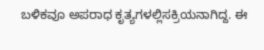ಬಳಿಕವೂ ಅಪರಾಧ ಕೃತ್ಯಗಳಲ್ಲಿಸಕ್ರಿಯನಾಗಿದ್ದ. ಈ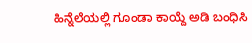ಹಿನ್ನೆಲೆಯಲ್ಲಿ ಗೂಂಡಾ ಕಾಯ್ದೆ ಅಡಿ ಬಂಧಿಸಿ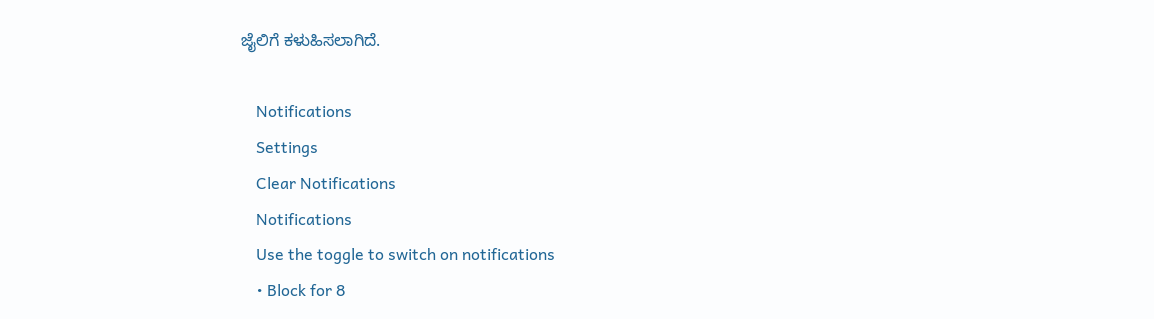ಜೈಲಿಗೆ ಕಳುಹಿಸಲಾಗಿದೆ.

    Notifications
    Settings
    Clear Notifications
    Notifications
    Use the toggle to switch on notifications
    • Block for 8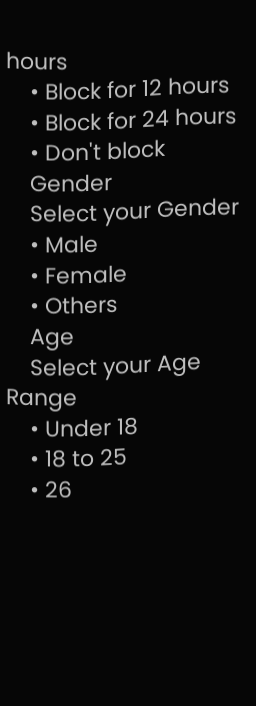hours
    • Block for 12 hours
    • Block for 24 hours
    • Don't block
    Gender
    Select your Gender
    • Male
    • Female
    • Others
    Age
    Select your Age Range
    • Under 18
    • 18 to 25
    • 26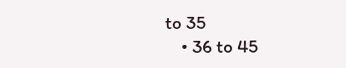to 35
    • 36 to 45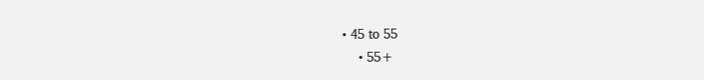• 45 to 55
    • 55+